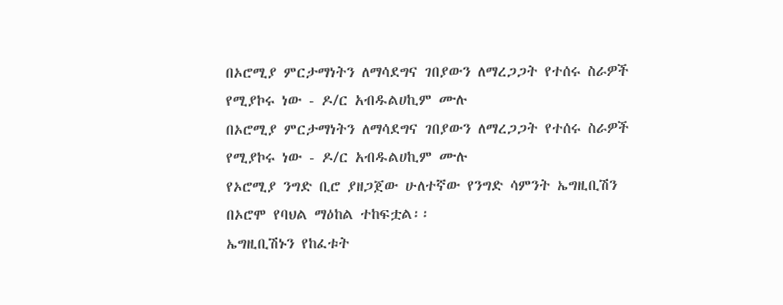በኦሮሚያ ምርታማነትን ለማሳደግና ገበያውን ለማረጋጋት የተሰሩ ስራዎች የሚያኮሩ ነው - ዶ/ር አብዱልሀኪም ሙሉ
በኦሮሚያ ምርታማነትን ለማሳደግና ገበያውን ለማረጋጋት የተሰሩ ስራዎች የሚያኮሩ ነው - ዶ/ር አብዱልሀኪም ሙሉ
የኦሮሚያ ንግድ ቢሮ ያዘጋጀው ሁለተኛው የንግድ ሳምንት ኤግዚቢሽን በኦሮሞ የባህል ማዕከል ተከፍቷል፡፡
ኤግዚቢሽኑን የከፈቱት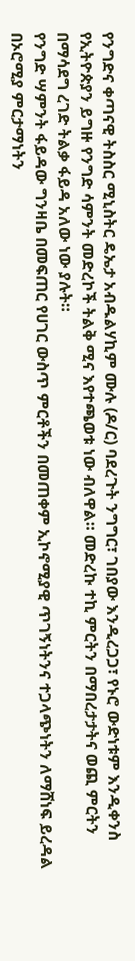የንግድና ቀጣናዊ ትስስር ሚኒስትር ዴኤታ አብዱልሃኪም ሙሉ (ዶ/ር) ባደረጉት ንግግር፣ ገበያው እንዲረጋጋ፣ የኑሮ ውድነቱም እንዲቀንስ የኢትዮጵያን ይግዙ የንግድ ሳምንት መድረኮች ትልቅ ሚና እየተጫወቱ ነው ብለዋል። መድረኩ ተኪ ምርትን በማበረታታትና ወጪ ምርትን በማሳደግ ረገድ ትልቃ ፋይዳ አለው ነው ያሉት።
የንግድ ሣምንት ፋይዳው ግንዛቤ በመፍጠር የሀገር ውስጥ ምርቶችን በመጠቀም ኢኮኖሚያዊ ጥገኝነትንና ተጋላጭነትን ለማሸነፍ ይረዳል
በኦሮሚያ ምርታማነትን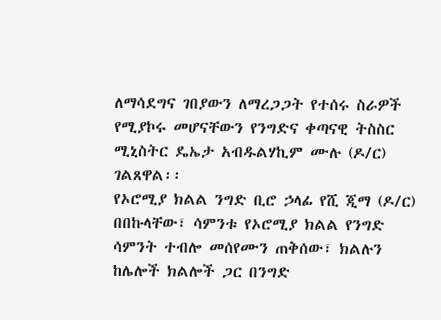ለማሳደግና ገበያውን ለማረጋጋት የተሰሩ ስራዎች የሚያኮሩ መሆናቸውን የንግድና ቀጣናዊ ትስስር ሚኒስትር ዴኤታ አብዱልሃኪም ሙሉ (ዶ/ር) ገልጸዋል፡፡
የኦሮሚያ ክልል ንግድ ቢሮ ኃላፊ የሺ ጂማ (ዶ/ር) በበኩላቸው፣ ሳምንቱ የኦሮሚያ ክልል የንግድ ሳምንት ተብሎ መሰየሙን ጠቅሰው፣ ክልሉን ከሌሎች ክልሎች ጋር በንግድ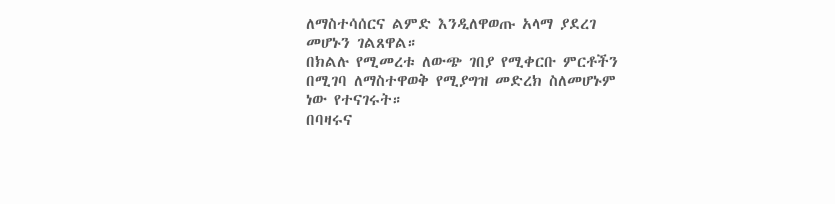ለማስተሳሰርና ልምድ እንዲለዋወጡ አላማ ያደረገ መሆኑን ገልጸዋል።
በክልሉ የሚመረቱ ለውጭ ገበያ የሚቀርቡ ምርቶችን በሚገባ ለማስተዋወቅ የሚያግዝ መድረክ ስለመሆኑም ነው የተናገሩት።
በባዛሩና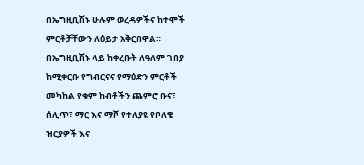በኤግዚቢሽኑ ሁሉም ወረዳዎችና ከተሞች ምርቶቻቸውን ለዕይታ አቅርበዋል።
በኤግዚቢሽኑ ላይ ከቀረቡት ለዓለም ገበያ ከሚቀርቡ የግብርናና የማዕድን ምርቶች መካከል የቁም ከብቶችን ጨምሮ ቡና፣ ሰሊጥ፣ ማር እና ማሾ የተለያዩ የቦለቄ ዝርያዎች እና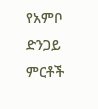የአምቦ ድንጋይ ምርቶች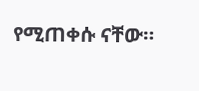የሚጠቀሱ ናቸው።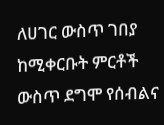ለሀገር ውስጥ ገበያ ከሚቀርቡት ምርቶች ውስጥ ደግሞ የሰብልና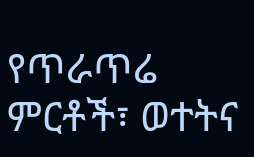የጥራጥሬ ምርቶች፣ ወተትና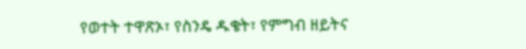የወተት ተዋጽኦ፣ የስንዴ ዱቄት፣ የምግብ ዘይትና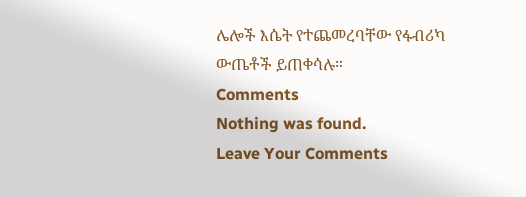ሌሎች እሴት የተጨመረባቸው የፋብሪካ ውጤቶች ይጠቀሳሉ።
Comments
Nothing was found.
Leave Your Comments